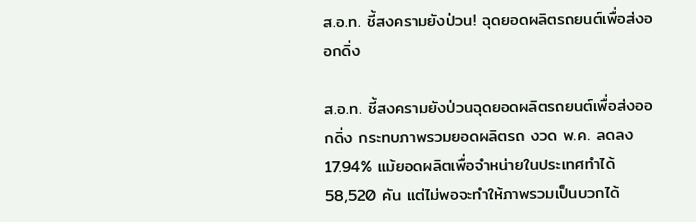ส.อ.ท. ชี้สงครามยังป่วน! ฉุดยอดผลิตรถยนต์เพื่อส่งออกดิ่ง

ส.อ.ท. ชี้สงครามยังป่วนฉุดยอดผลิตรถยนต์เพื่อส่งออกดิ่ง กระทบภาพรวมยอดผลิตรถ งวด พ.ค. ลดลง 17.94% แม้ยอดผลิตเพื่อจำหน่ายในประเทศทำได้ 58,520 คัน แต่ไม่พอจะทำให้ภาพรวมเป็นบวกได้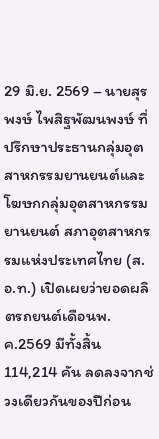29 มิ.ย. 2569 – นายสุรพงษ์ ไพสิฐพัฒนพงษ์ ที่ปรึกษาประธานกลุ่มอุตสาหกรรมยานยนต์และโฆษกกลุ่มอุตสาหกรรมยานยนต์ สภาอุตสาหกรรมแห่งประเทศไทย (ส.อ.ท.) เปิดเผยว่ายอดผลิตรถยนต์เดือนพ.ค.2569 มีทั้งสิ้น 114,214 คัน ลดลงจากช่วงเดียวกันของปีก่อน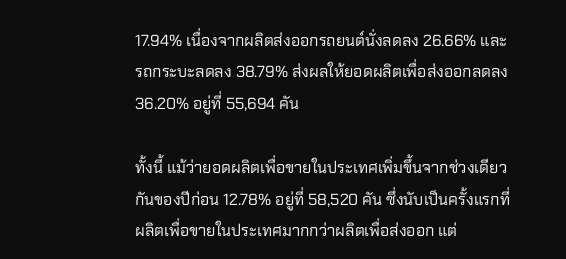17.94% เนื่องจากผลิตส่งออกรถยนต์นั่งลดลง 26.66% และรถกระบะลดลง 38.79% ส่งผลให้ยอดผลิตเพื่อส่งออกลดลง 36.20% อยู่ที่ 55,694 คัน

ทั้งนี้ แม้ว่ายอดผลิตเพื่อขายในประเทศเพิ่มขึ้นจากช่วงเดียวกันของปีก่อน 12.78% อยู่ที่ 58,520 คัน ซึ่งนับเป็นครั้งแรกที่ผลิตเพื่อขายในประเทศมากกว่าผลิตเพื่อส่งออก แต่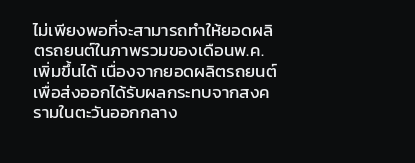ไม่เพียงพอที่จะสามารถทำให้ยอดผลิตรถยนต์ในภาพรวมของเดือนพ.ค.เพิ่มขึ้นได้ เนื่องจากยอดผลิตรถยนต์เพื่อส่งออกได้รับผลกระทบจากสงครามในตะวันออกกลาง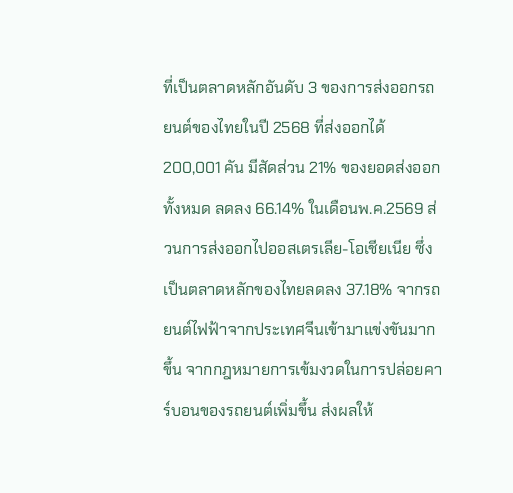ที่เป็นตลาดหลักอันดับ 3 ของการส่งออกรถยนต์ของไทยในปี 2568 ที่ส่งออกได้ 200,001 คัน มีสัดส่วน 21% ของยอดส่งออกทั้งหมด ลดลง 66.14% ในเดือนพ.ค.2569 ส่วนการส่งออกไปออสเตรเลีย-โอเชียเนีย ซึ่งเป็นตลาดหลักของไทยลดลง 37.18% จากรถยนต์ไฟฟ้าจากประเทศจีนเข้ามาแข่งขันมากขึ้น จากกฎหมายการเข้มงวดในการปล่อยคาร์บอนของรถยนต์เพิ่มขึ้น ส่งผลให้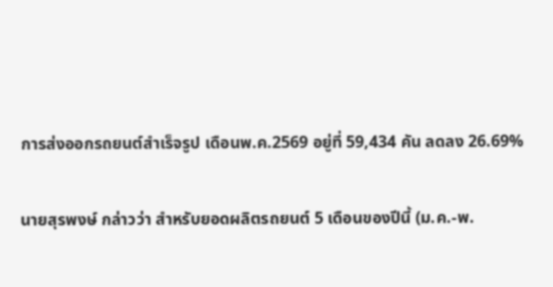การส่งออกรถยนต์สำเร็จรูป เดือนพ.ค.2569 อยู่ที่ 59,434 คัน ลดลง 26.69%

นายสุรพงษ์ กล่าวว่า สำหรับยอดผลิตรถยนต์ 5 เดือนของปีนี้ (ม.ค.-พ.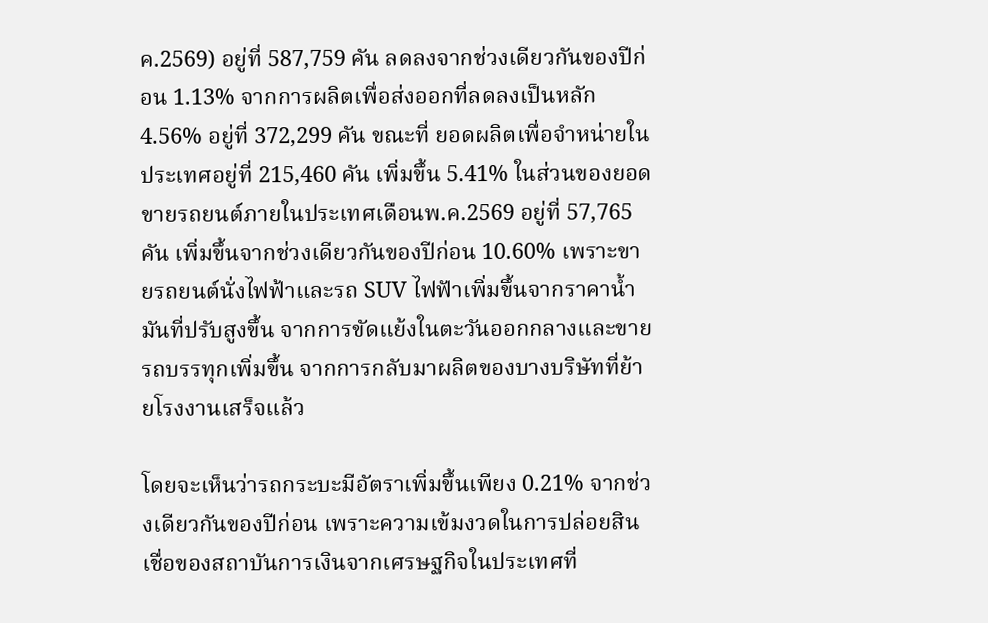ค.2569) อยู่ที่ 587,759 คัน ลดลงจากช่วงเดียวกันของปีก่อน 1.13% จากการผลิตเพื่อส่งออกที่ลดลงเป็นหลัก 4.56% อยู่ที่ 372,299 คัน ขณะที่ ยอดผลิตเพื่อจำหน่ายในประเทศอยู่ที่ 215,460 คัน เพิ่มขึ้น 5.41% ในส่วนของยอดขายรถยนต์ภายในประเทศเดือนพ.ค.2569 อยู่ที่ 57,765 คัน เพิ่มขึ้นจากช่วงเดียวกันของปีก่อน 10.60% เพราะขายรถยนต์นั่งไฟฟ้าและรถ SUV ไฟฟัาเพิ่มขึ้นจากราคาน้ำมันที่ปรับสูงขึ้น จากการขัดแย้งในตะวันออกกลางและขายรถบรรทุกเพิ่มขึ้น จากการกลับมาผลิตของบางบริษัทที่ย้ายโรงงานเสร็จแล้ว

โดยจะเห็นว่ารถกระบะมีอัตราเพิ่มขึ้นเพียง 0.21% จากช่วงเดียวกันของปีก่อน เพราะความเข้มงวดในการปล่อยสินเชื่อของสถาบันการเงินจากเศรษฐกิจในประเทศที่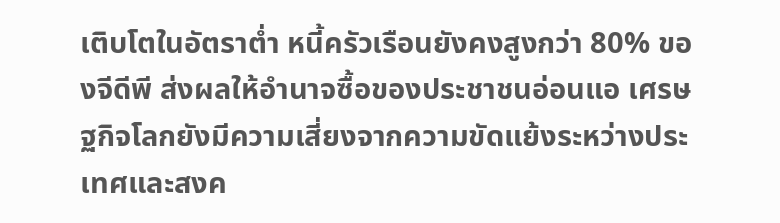เติบโตในอัตราต่ำ หนี้ครัวเรือนยังคงสูงกว่า 80% ของจีดีพี ส่งผลให้อำนาจซื้อของประชาชนอ่อนแอ เศรษฐกิจโลกยังมีความเสี่ยงจากความขัดแย้งระหว่างประเทศและสงค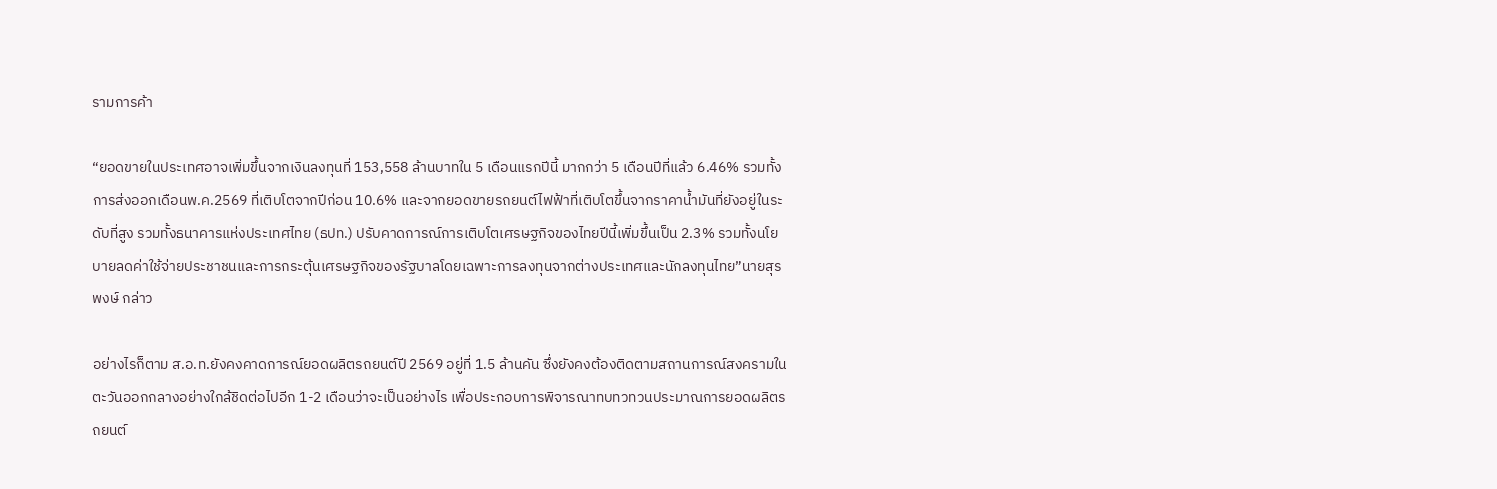รามการค้า

“ยอดขายในประเทศอาจเพิ่มขึ้นจากเงินลงทุนที่ 153,558 ล้านบาทใน 5 เดือนแรกปีนี้ มากกว่า 5 เดือนปีที่แล้ว 6.46% รวมทั้งการส่งออกเดือนพ.ค.2569 ที่เติบโตจากปีก่อน 10.6% และจากยอดขายรถยนต์ไฟฟ้าที่เติบโตขึ้นจากราคาน้ำมันที่ยังอยู่ในระดับที่สูง รวมทั้งธนาคารแห่งประเทศไทย (ธปท.) ปรับคาดการณ์การเติบโตเศรษฐกิจของไทยปีนี้เพิ่มขึ้นเป็น 2.3% รวมทั้งนโยบายลดค่าใช้จ่ายประชาชนและการกระตุ้นเศรษฐกิจของรัฐบาลโดยเฉพาะการลงทุนจากต่างประเทศและนักลงทุนไทย”นายสุรพงษ์ กล่าว

อย่างไรก็ตาม ส.อ.ท.ยังคงคาดการณ์ยอดผลิตรถยนต์ปี 2569 อยู่ที่ 1.5 ล้านคัน ซึ่งยังคงต้องติดตามสถานการณ์สงครามในตะวันออกกลางอย่างใกล้ชิดต่อไปอีก 1-2 เดือนว่าจะเป็นอย่างไร เพื่อประกอบการพิจารณาทบทวทวนประมาณการยอดผลิตรถยนต์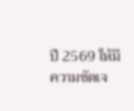ปี 2569 ให้มีความชัดเจ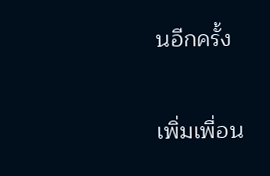นอีกครั้ง

เพิ่มเพื่อน